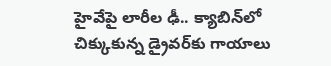హైవేపై లారీల ఢీ.. క్యాబిన్‌లో చిక్కుకున్న డ్రైవర్‌కు గాయాలు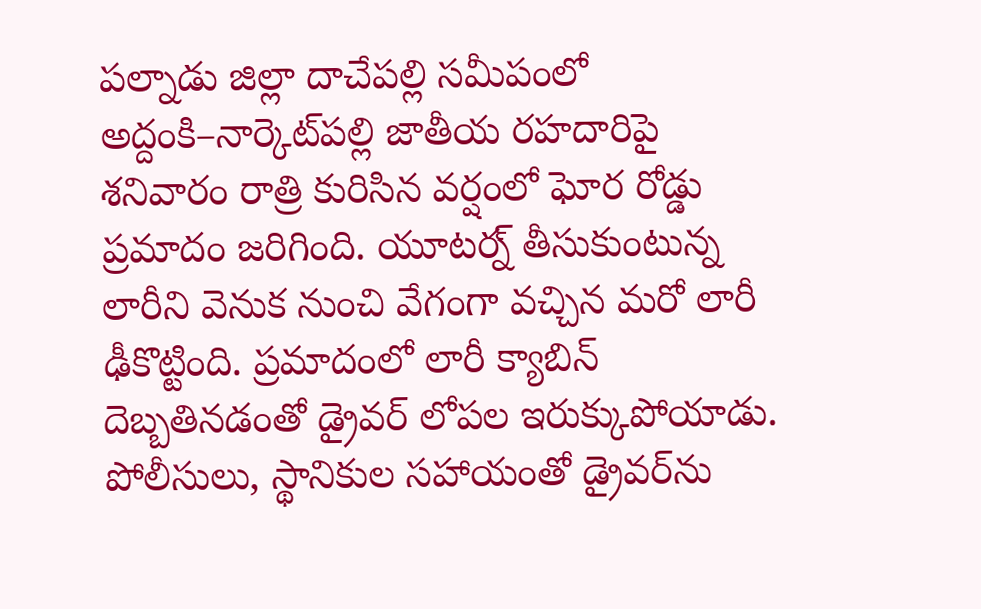పల్నాడు జిల్లా దాచేపల్లి సమీపంలో అద్దంకి–నార్కెట్‌పల్లి జాతీయ రహదారిపై శనివారం రాత్రి కురిసిన వర్షంలో ఘోర రోడ్డు ప్రమాదం జరిగింది. యూటర్న్ తీసుకుంటున్న లారీని వెనుక నుంచి వేగంగా వచ్చిన మరో లారీ ఢీకొట్టింది. ప్రమాదంలో లారీ క్యాబిన్ దెబ్బతినడంతో డ్రైవర్ లోపల ఇరుక్కుపోయాడు. పోలీసులు, స్థానికుల సహాయంతో డ్రైవర్‌ను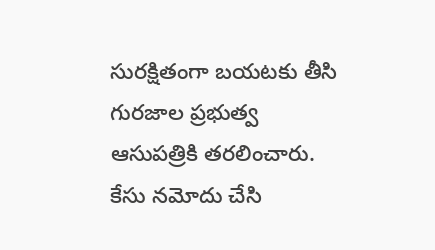సురక్షితంగా బయటకు తీసి గురజాల ప్రభుత్వ ఆసుపత్రికి తరలించారు. కేసు నమోదు చేసి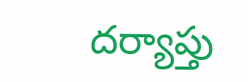దర్యాప్తు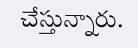చేస్తున్నారు.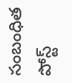సంబంధిత పోస్ట్